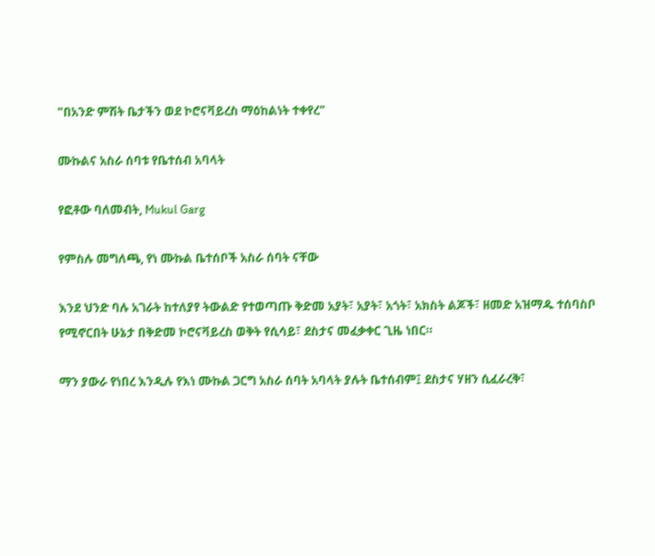"በአንድ ምሽት ቤታችን ወደ ኮሮናቫይረስ ማዕከልነት ተቀየረ"

ሙኩልና አስራ ሰባቱ የቤተሰብ አባላት

የፎቶው ባለመብት, Mukul Garg

የምስሉ መግለጫ, የነ ሙኩል ቤተሰቦች አስራ ሰባት ናቸው

እንደ ህንድ ባሉ አገራት ከተለያየ ትውልድ የተወጣጡ ቅድመ አያት፣ አያት፣ አጎት፣ አክስት ልጆች፣ ዘመድ አዝማዱ ተሰባስቦ የሚኖርበት ሁኔታ በቅድመ ኮሮናቫይረስ ወቅት የሲሳይ፣ ደስታና መፈቃቀር ጊዜ ነበር።

ማን ያውራ የነበረ እንዲሉ የእነ ሙኩል ጋርግ አስራ ሰባት አባላት ያሉት ቤተሰብም፤ ደስታና ሃዘን ሲፈራረቅ፣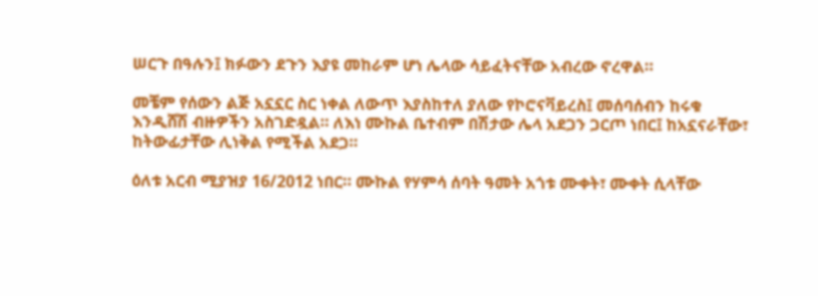ሠርጉ በዓሉን፤ ክፉውን ደጉን እያዩ መከራም ሆነ ሌላው ሳይፈትናቸው አብረው ኖረዋል።

መቼም የሰውን ልጅ አኗኗር ስር ነቀል ለውጥ እያስከተለ ያለው የኮሮናቫይረስ፤ መሰባሰብን ከሩቁ እንዲሸሽ ብዙዎችን አስገድዷል። ለእነ ሙኩል ቤተብም በሽታው ሌላ አደጋን ጋርጦ ነበር፤ ከአኗናራቸው፣ ከትውፊታቸው ሊነቅል የሚችል አደጋ።

ዕለቱ አርብ ሚያዝያ 16/2012 ነበር። ሙኩል የሃምሳ ሰባት ዓመት አጎቱ ሙቀት፣ ሙቀት ሲላቸው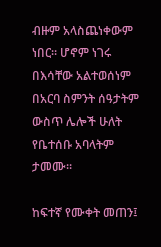ብዙም አላስጨነቀውም ነበር። ሆኖም ነገሩ በእሳቸው አልተወሰነም በአርባ ስምንት ሰዓታትም ውስጥ ሌሎች ሁለት የቤተሰቡ አባላትም ታመሙ።

ከፍተኛ የሙቀት መጠን፤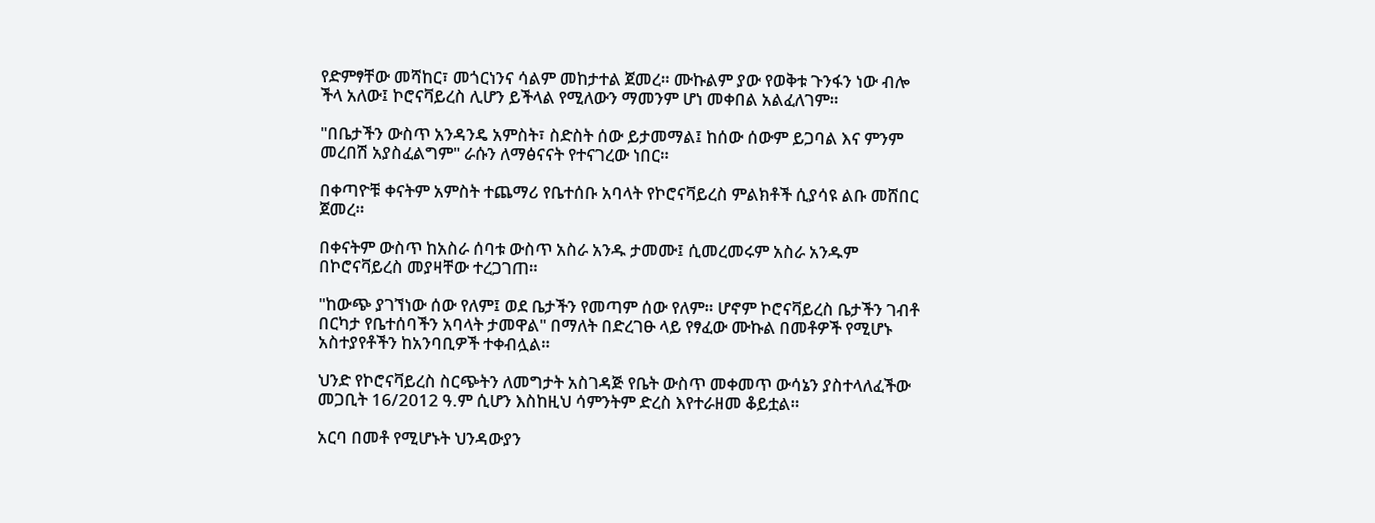የድምፃቸው መሻከር፣ መጎርነንና ሳልም መከታተል ጀመረ። ሙኩልም ያው የወቅቱ ጉንፋን ነው ብሎ ችላ አለው፤ ኮሮናቫይረስ ሊሆን ይችላል የሚለውን ማመንም ሆነ መቀበል አልፈለገም።

"በቤታችን ውስጥ አንዳንዴ አምስት፣ ስድስት ሰው ይታመማል፤ ከሰው ሰውም ይጋባል እና ምንም መረበሽ አያስፈልግም" ራሱን ለማፅናናት የተናገረው ነበር።

በቀጣዮቹ ቀናትም አምስት ተጨማሪ የቤተሰቡ አባላት የኮሮናቫይረስ ምልክቶች ሲያሳዩ ልቡ መሸበር ጀመረ።

በቀናትም ውስጥ ከአስራ ሰባቱ ውስጥ አስራ አንዱ ታመሙ፤ ሲመረመሩም አስራ አንዱም በኮሮናቫይረስ መያዛቸው ተረጋገጠ።

"ከውጭ ያገኘነው ሰው የለም፤ ወደ ቤታችን የመጣም ሰው የለም። ሆኖም ኮሮናቫይረስ ቤታችን ገብቶ በርካታ የቤተሰባችን አባላት ታመዋል" በማለት በድረገፁ ላይ የፃፈው ሙኩል በመቶዎች የሚሆኑ አስተያየቶችን ከአንባቢዎች ተቀብሏል።

ህንድ የኮሮናቫይረስ ስርጭትን ለመግታት አስገዳጅ የቤት ውስጥ መቀመጥ ውሳኔን ያስተላለፈችው መጋቢት 16/2012 ዓ.ም ሲሆን እስከዚህ ሳምንትም ድረስ እየተራዘመ ቆይቷል።

አርባ በመቶ የሚሆኑት ህንዳውያን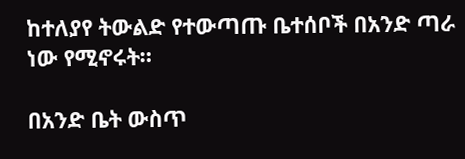ከተለያየ ትውልድ የተውጣጡ ቤተሰቦች በአንድ ጣራ ነው የሚኖሩት።

በአንድ ቤት ውስጥ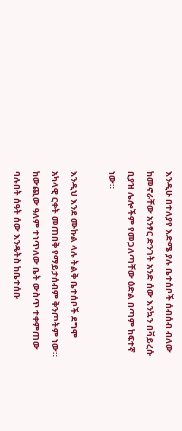እንዲሁ በተለያየ እድሜ ያሉ ቤተሰቦች ሰብሰብ ብለው ከመኖራቸው አንፃር ድንገት አንድ ሰው እንኳን በቫይረሱ ቢያዝ ሌሎችም የመጋለጣቸው ዕድል በጣም ከፍተኛ ነው።

እንዲህ እንደ ሙኩል ላሉ ትልቅ ቤተሰቦች ደግሞ አካላዊ ርቀት መጠበቅ የማይታሰብም ቅንጦትም ነው። ከውጪው ዓለም ተነጥለው ቤት ውስጥ ተቀምጠው ባሉበት ሰዓት ሰው እንዴትስ ከቤተሰቡ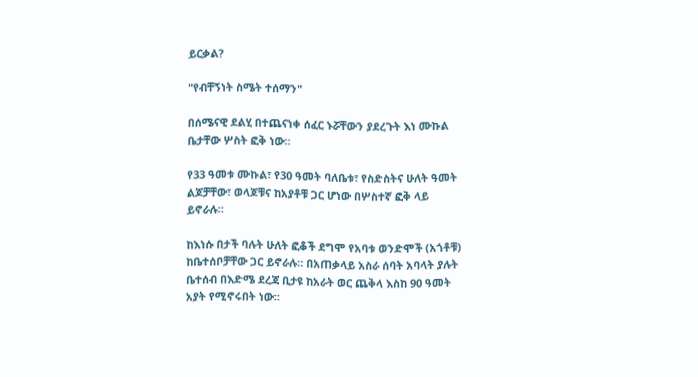ይርቃል?

"የብቸኝነት ስሜት ተሰማን"

በሰሜናዊ ደልሂ በተጨናነቀ ሰፈር ኑሯቸውን ያደረጉት እነ ሙኩል ቤታቸው ሦስት ፎቅ ነው።

የ33 ዓመቱ ሙኩል፣ የ30 ዓመት ባለቤቱ፣ የስድስትና ሁለት ዓመት ልጆቻቸው፣ ወላጆቹና ከአያቶቹ ጋር ሆነው በሦስተኛ ፎቅ ላይ ይኖራሉ።

ከእነሱ በታች ባሉት ሁለት ፎቆች ደግሞ የአባቱ ወንድሞች (አጎቶቹ) ከቤተሰቦቻቸው ጋር ይኖራሉ። በአጠቃላይ አስራ ሰባት አባላት ያሉት ቤተሰብ በእድሜ ደረጃ ቢታዩ ከአራት ወር ጨቅላ እስከ 90 ዓመት አያት የሚኖሩበት ነው።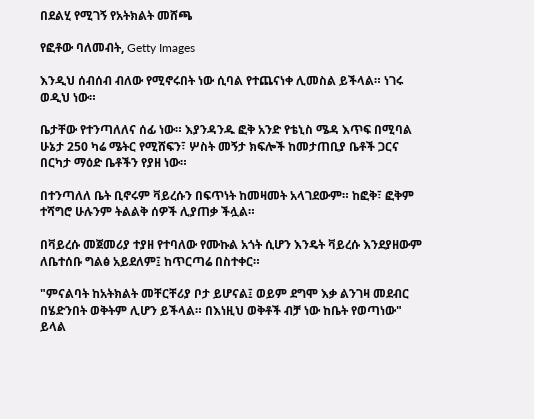በደልሂ የሚገኝ የአትክልት መሸጫ

የፎቶው ባለመብት, Getty Images

እንዲህ ሰብሰብ ብለው የሚኖሩበት ነው ሲባል የተጨናነቀ ሊመስል ይችላል። ነገሩ ወዲህ ነው።

ቤታቸው የተንጣለለና ሰፊ ነው። እያንዳንዱ ፎቅ አንድ የቴኒስ ሜዳ እጥፍ በሚባል ሁኔታ 250 ካሬ ሜትር የሚሸፍን፣ ሦስት መኝታ ክፍሎች ከመታጠቢያ ቤቶች ጋርና በርካታ ማዕድ ቤቶችን የያዘ ነው።

በተንጣለለ ቤት ቢኖሩም ቫይረሱን በፍጥነት ከመዛመት አላገደውም። ከፎቅ፣ ፎቅም ተሻግሮ ሁሉንም ትልልቅ ሰዎች ሊያጠቃ ችሏል።

በቫይረሱ መጀመሪያ ተያዘ የተባለው የሙኩል አጎት ሲሆን እንዴት ቫይረሱ እንደያዘውም ለቤተሰቡ ግልፅ አይደለም፤ ከጥርጣሬ በስተቀር።

"ምናልባት ከአትክልት መቸርቸሪያ ቦታ ይሆናል፤ ወይም ደግሞ እቃ ልንገዛ መደብር በሄድንበት ወቅትም ሊሆን ይችላል። በእነዚህ ወቅቶች ብቻ ነው ከቤት የወጣነው" ይላል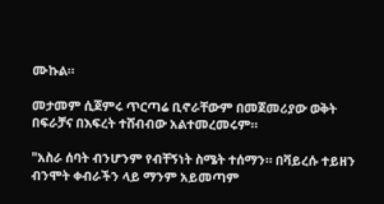ሙኩል።

መታመም ሲጀምሩ ጥርጣሬ ቢኖራቸውም በመጀመሪያው ወቅት በፍራቻና በእፍረት ተሸብብው አልተመረመሩም።

"አስራ ሰባት ብንሆንም የብቸኝነት ስሜት ተሰማን። በቫይረሱ ተይዘን ብንሞት ቀብራችን ላይ ማንም አይመጣም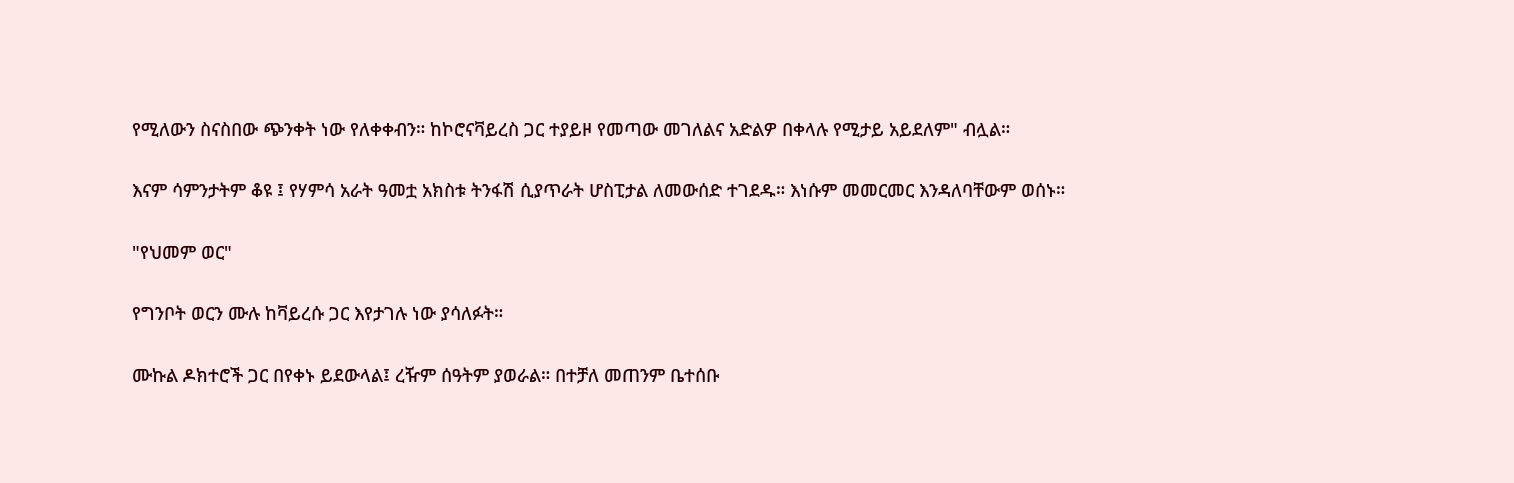የሚለውን ስናስበው ጭንቀት ነው የለቀቀብን። ከኮሮናቫይረስ ጋር ተያይዞ የመጣው መገለልና አድልዎ በቀላሉ የሚታይ አይደለም" ብሏል።

እናም ሳምንታትም ቆዩ ፤ የሃምሳ አራት ዓመቷ አክስቱ ትንፋሽ ሲያጥራት ሆስፒታል ለመውሰድ ተገደዱ። እነሱም መመርመር እንዳለባቸውም ወሰኑ።

"የህመም ወር"

የግንቦት ወርን ሙሉ ከቫይረሱ ጋር እየታገሉ ነው ያሳለፉት።

ሙኩል ዶክተሮች ጋር በየቀኑ ይደውላል፤ ረዥም ሰዓትም ያወራል። በተቻለ መጠንም ቤተሰቡ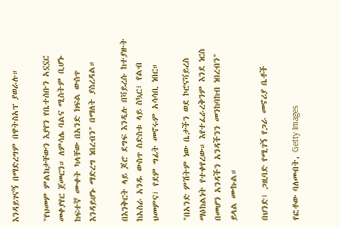እንዳይገናኝ በማድረግም በዋትስአፕ ያወራሉ።

"የህመም ምልክታቸውን እያየን የቤተሰቡን አኗኗር መቀያየር ጀመርን። ለምሳሌ ባልና ሚስትም ቢሆኑ ከፍተኛ ሙቀት ካላቸው በአንድ ክፍል ውስጥ እንዳይሆኑ ማድረግ ነበረብን" በማለት ያስረዳል።

በእንቅርት ላይ ጆሮ ደግፍ እንዲሉ በቫይረሱ ከተያዙት ከአስራ አንዱ ውስጥ ስድስቱ ላይ ስኳር፣ የልብ ህመምና፣ የደም ግፊት መኖሩም አሳሳቢ ነበር።

"በአንድ ምሽትም ነው ቤታችን ወደ ኮሮናቫይረስ ማዕከልነት የተቀየረው። እየተፈራረቅንም እንደ ነርስ በመሆን አንዳችን አንዳችንን መንከባከብ ነበረብን" ይላል ሙኩል።

በህንድ፣ ጋዚባድ የሚገኝ የጋራ መኖሪያ ቤቶች

የፎቶው ባለመብት, Getty Images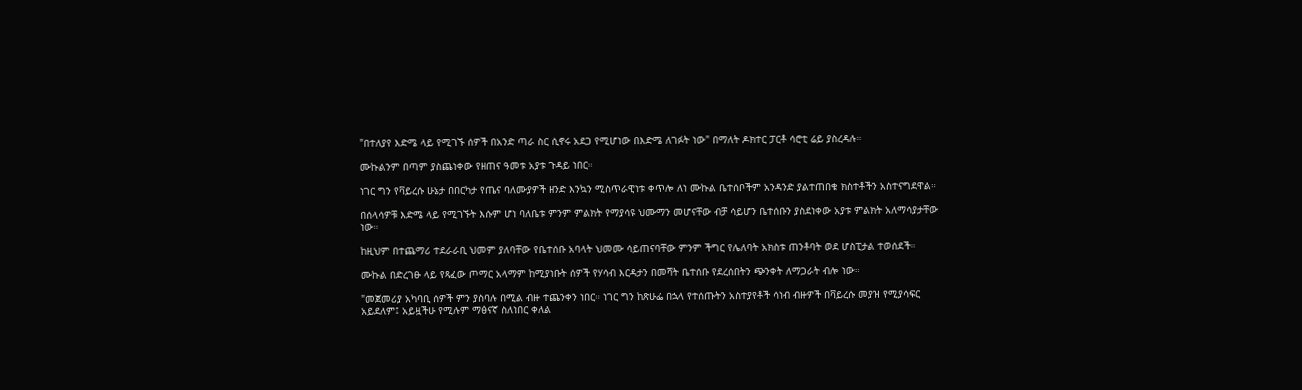"በተለያየ እድሜ ላይ የሚገኙ ሰዎች በአንድ ጣራ ስር ሲኖሩ አደጋ የሚሆነው በእድሜ ለገፉት ነው" በማለት ዶክተር ፓርቶ ሳሮቲ ሬይ ያስረዳሉ።

ሙኩልንም በጣም ያስጨነቀው የዘጠና ዓመቱ አያቱ ጉዳይ ነበር።

ነገር ግን የቫይረሱ ሁኔታ በበርካታ የጤና ባለሙያዎች ዘንድ እንኳን ሚስጥራዊነቱ ቀጥሎ ለነ ሙኩል ቤተሰቦችም አንዳንድ ያልተጠበቁ ክስተቶችን አስተናግደዋል።

በሰላሳዎቹ እድሜ ላይ የሚገኙት እሱም ሆነ ባለቤቱ ምንም ምልክት የማያሳዩ ህሙማን መሆናቸው ብቻ ሳይሆን ቤተሰቡን ያስደነቀው አያቱ ምልክት አለማሳያታቸው ነው።

ከዚህም በተጨማሪ ተደራራቢ ህመም ያለባቸው የቤተሰቡ አባላት ህመሙ ሳይጠናባቸው ምንም ችግር የሌለባት አክስቱ ጠንቶባት ወደ ሆስፒታል ተወሰደች።

ሙኩል በድረገፁ ላይ የጻፈው ጦማር አላማም ከሚያነቡት ሰዎች የሃሳብ እርዳታን በመሻት ቤተሰቡ የደረሰበትን ጭንቀት ለማጋራት ብሎ ነው።

"መጀመሪያ አካባቢ ሰዎች ምን ያስባሉ በሚል ብዙ ተጨንቀን ነበር። ነገር ግን ከጽሁፌ በኋላ የተሰጡትን አስተያየቶች ሳነብ ብዙዎች በቫይረሱ መያዝ የሚያሳፍር አይደለም፤ አይዟችሁ የሚሉም ማፅናኛ ስለነበር ቀለል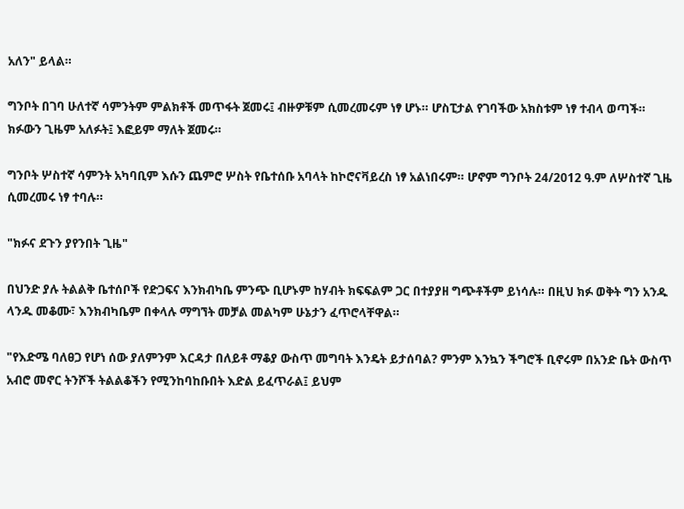አለን" ይላል።

ግንቦት በገባ ሁለተኛ ሳምንትም ምልክቶች መጥፋት ጀመሩ፤ ብዙዎቹም ሲመረመሩም ነፃ ሆኑ። ሆስፒታል የገባችው አክስቱም ነፃ ተብላ ወጣች። ክፉውን ጊዜም አለፉት፤ እፎይም ማለት ጀመሩ።

ግንቦት ሦስተኛ ሳምንት አካባቢም እሱን ጨምሮ ሦስት የቤተሰቡ አባላት ከኮሮናቫይረስ ነፃ አልነበሩም። ሆኖም ግንቦት 24/2012 ዓ.ም ለሦስተኛ ጊዜ ሲመረመሩ ነፃ ተባሉ።

"ክፉና ደጉን ያየንበት ጊዜ"

በህንድ ያሉ ትልልቅ ቤተሰቦች የድጋፍና እንክብካቤ ምንጭ ቢሆኑም ከሃብት ክፍፍልም ጋር በተያያዘ ግጭቶችም ይነሳሉ። በዚህ ክፉ ወቅት ግን አንዱ ላንዱ መቆሙ፣ እንክብካቤም በቀላሉ ማግኘት መቻል መልካም ሁኔታን ፈጥሮላቸዋል።

"የእድሜ ባለፀጋ የሆነ ሰው ያለምንም እርዳታ በለይቶ ማቆያ ውስጥ መግባት እንዴት ይታሰባል? ምንም እንኳን ችግሮች ቢኖሩም በአንድ ቤት ውስጥ አብሮ መኖር ትንሾች ትልልቆችን የሚንከባከቡበት እድል ይፈጥራል፤ ይህም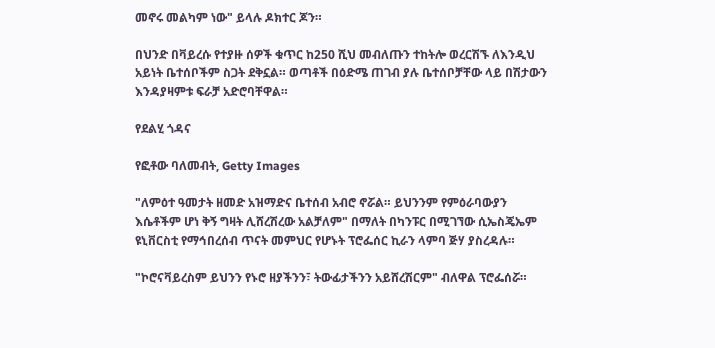መኖሩ መልካም ነው" ይላሉ ዶክተር ጆን።

በህንድ በቫይረሱ የተያዙ ሰዎች ቁጥር ከ250 ሺህ መብለጡን ተከትሎ ወረርሽኙ ለእንዲህ አይነት ቤተሰቦችም ስጋት ደቅኗል። ወጣቶች በዕድሜ ጠገብ ያሉ ቤተሰቦቻቸው ላይ በሽታውን እንዳያዛምቱ ፍራቻ አድሮባቸዋል።

የደልሂ ጎዳና

የፎቶው ባለመብት, Getty Images

"ለምዕተ ዓመታት ዘመድ አዝማድና ቤተሰብ አብሮ ኖሯል። ይህንንም የምዕራባውያን እሴቶችም ሆነ ቅኝ ግዛት ሊሸረሽረው አልቻለም" በማለት በካንፑር በሚገኘው ሲኤስጄኤም ዩኒቨርስቲ የማኅበረሰብ ጥናት መምህር የሆኑት ፕሮፌሰር ኪራን ላምባ ጅሃ ያስረዳሉ።

"ኮሮናቫይረስም ይህንን የኑሮ ዘያችንን፣ ትውፊታችንን አይሸረሽርም" ብለዋል ፕሮፌሰሯ።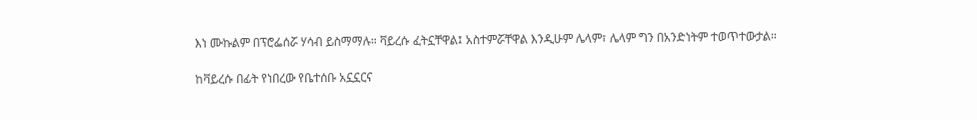እነ ሙኩልም በፕሮፌሰሯ ሃሳብ ይስማማሉ። ቫይረሱ ፈትኗቸዋል፤ አስተምሯቸዋል እንዲሁም ሌላም፣ ሌላም ግን በአንድነትም ተወጥተውታል።

ከቫይረሱ በፊት የነበረው የቤተሰቡ አኗኗርና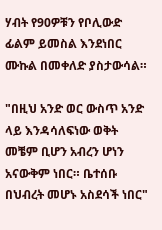ሃብት የ90ዎቹን የቦሊውድ ፊልም ይመስል እንደነበር ሙኩል በመቀለድ ያስታውሳል።

"በዚህ አንድ ወር ውስጥ አንድ ላይ እንዳሳለፍነው ወቅት መቼም ቢሆን አብረን ሆነን አናውቅም ነበር። ቤተሰቡ በህብረት መሆኑ አስደሳች ነበር"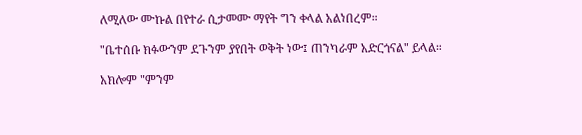ለሚለው ሙኩል በየተራ ሲታመሙ ማየት ግን ቀላል አልነበረም።

"ቤተሰቡ ክፉውንም ደጉንም ያየበት ወቅት ነው፤ ጠንካራም አድርጎናል" ይላል።

አክሎም "ምንም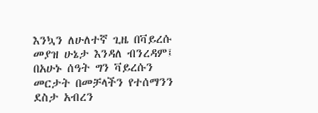እንኳን ለሁለተኛ ጊዜ በቫይረሱ መያዝ ሁኔታ እንዳለ ብንረዳም፤ በአሁኑ ሰዓት ግን ቫይረሱን መርታት በመቻላችን የተሰማንን ደስታ አብረን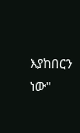እያከበርን ነው"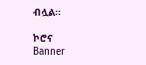ብሏል።

ኮሮና
Banner